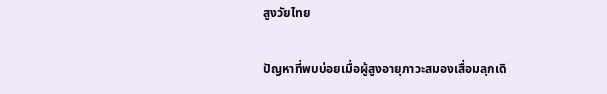สูงวัยไทย

ปัญหาที่พบบ่อยเมื่อผู้สูงอายุภาวะสมองเสื่อมลุกเดิ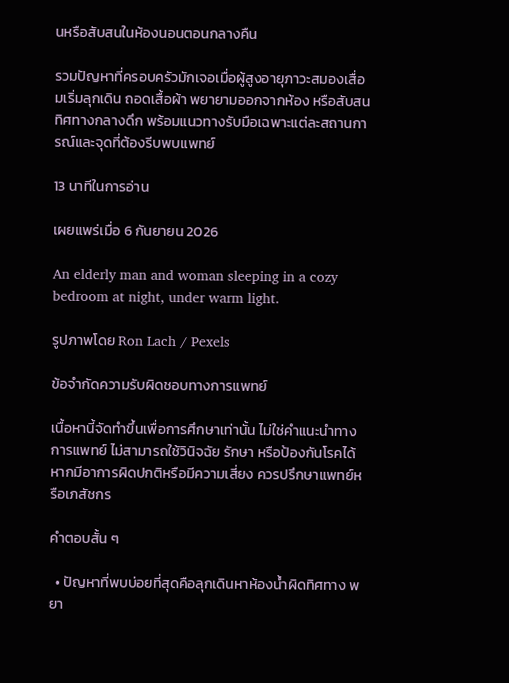นหรือสับสนในห้องนอนตอนกลางคืน

รวมปัญหาที่ครอบครัวมักเจอเมื่อผู้สูงอายุภาวะสมองเสื่อมเริ่มลุกเดิน ถอดเสื้อผ้า พยายามออกจากห้อง หรือสับสนทิศทางกลางดึก พร้อมแนวทางรับมือเฉพาะแต่ละสถานการณ์และจุดที่ต้องรีบพบแพทย์

13 นาทีในการอ่าน

เผยแพร่เมื่อ 6 กันยายน 2026

An elderly man and woman sleeping in a cozy bedroom at night, under warm light.

รูปภาพโดย Ron Lach / Pexels

ข้อจำกัดความรับผิดชอบทางการแพทย์

เนื้อหานี้จัดทำขึ้นเพื่อการศึกษาเท่านั้น ไม่ใช่คำแนะนำทางการแพทย์ ไม่สามารถใช้วินิจฉัย รักษา หรือป้องกันโรคได้ หากมีอาการผิดปกติหรือมีความเสี่ยง ควรปรึกษาแพทย์หรือเภสัชกร

คำตอบสั้น ๆ

  • ปัญหาที่พบบ่อยที่สุดคือลุกเดินหาห้องน้ำผิดทิศทาง พยา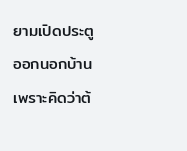ยามเปิดประตูออกนอกบ้านเพราะคิดว่าต้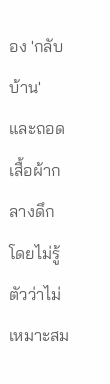อง 'กลับบ้าน' และถอดเสื้อผ้ากลางดึกโดยไม่รู้ตัวว่าไม่เหมาะสม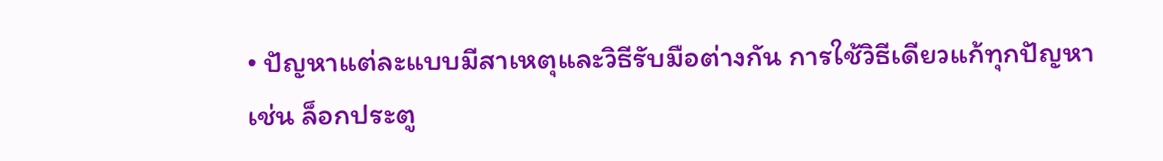• ปัญหาแต่ละแบบมีสาเหตุและวิธีรับมือต่างกัน การใช้วิธีเดียวแก้ทุกปัญหา เช่น ล็อกประตู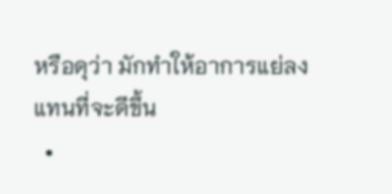หรือดุว่า มักทำให้อาการแย่ลงแทนที่จะดีขึ้น
  •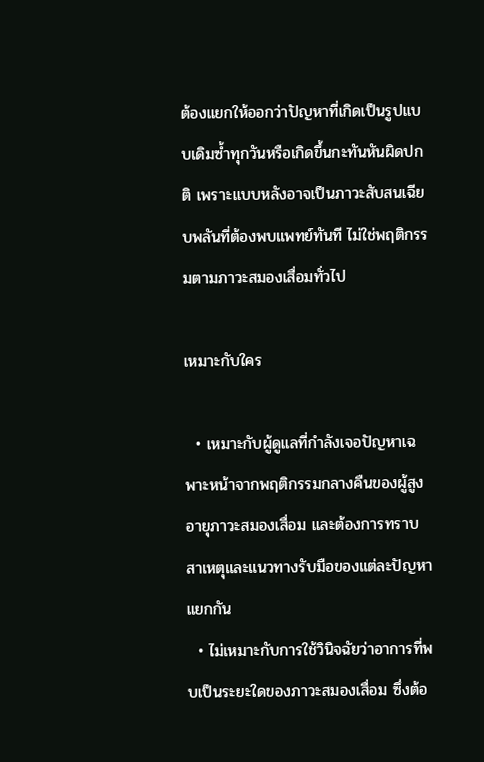ต้องแยกให้ออกว่าปัญหาที่เกิดเป็นรูปแบบเดิมซ้ำทุกวันหรือเกิดขึ้นกะทันหันผิดปกติ เพราะแบบหลังอาจเป็นภาวะสับสนเฉียบพลันที่ต้องพบแพทย์ทันที ไม่ใช่พฤติกรรมตามภาวะสมองเสื่อมทั่วไป

เหมาะกับใคร

  • เหมาะกับผู้ดูแลที่กำลังเจอปัญหาเฉพาะหน้าจากพฤติกรรมกลางคืนของผู้สูงอายุภาวะสมองเสื่อม และต้องการทราบสาเหตุและแนวทางรับมือของแต่ละปัญหาแยกกัน
  • ไม่เหมาะกับการใช้วินิจฉัยว่าอาการที่พบเป็นระยะใดของภาวะสมองเสื่อม ซึ่งต้อ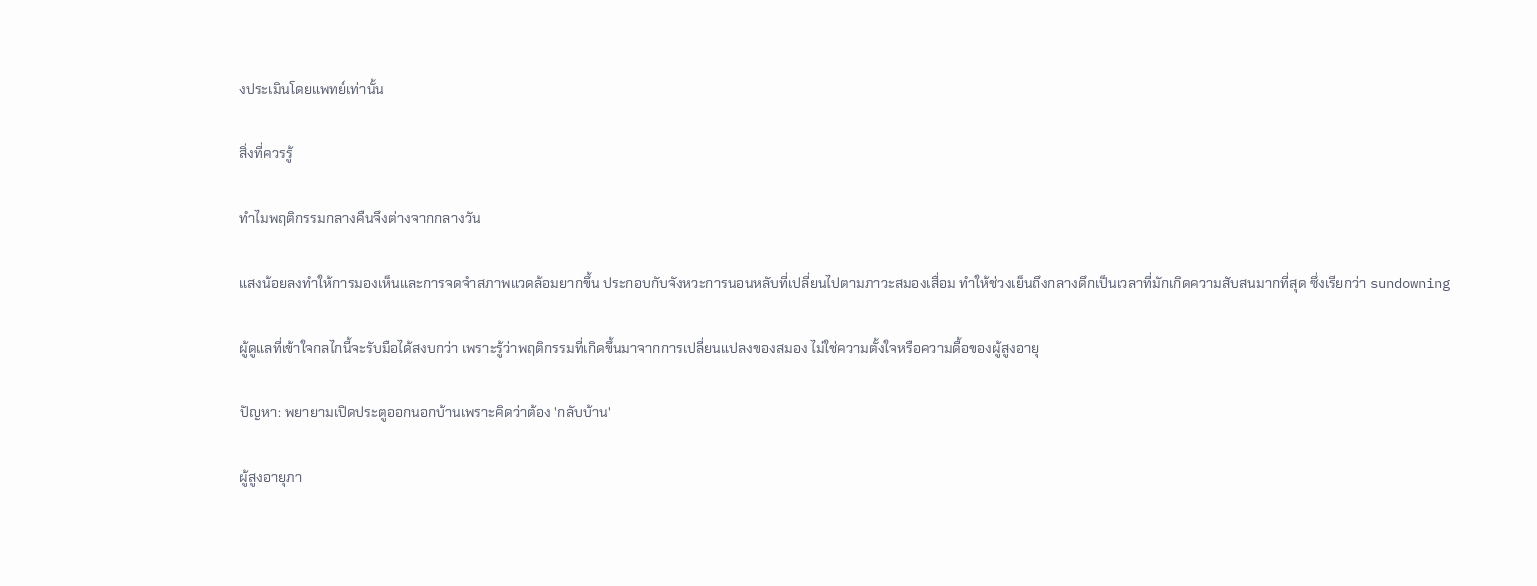งประเมินโดยแพทย์เท่านั้น

สิ่งที่ควรรู้

ทำไมพฤติกรรมกลางคืนจึงต่างจากกลางวัน

แสงน้อยลงทำให้การมองเห็นและการจดจำสภาพแวดล้อมยากขึ้น ประกอบกับจังหวะการนอนหลับที่เปลี่ยนไปตามภาวะสมองเสื่อม ทำให้ช่วงเย็นถึงกลางดึกเป็นเวลาที่มักเกิดความสับสนมากที่สุด ซึ่งเรียกว่า sundowning

ผู้ดูแลที่เข้าใจกลไกนี้จะรับมือได้สงบกว่า เพราะรู้ว่าพฤติกรรมที่เกิดขึ้นมาจากการเปลี่ยนแปลงของสมอง ไม่ใช่ความตั้งใจหรือความดื้อของผู้สูงอายุ

ปัญหา: พยายามเปิดประตูออกนอกบ้านเพราะคิดว่าต้อง 'กลับบ้าน'

ผู้สูงอายุภา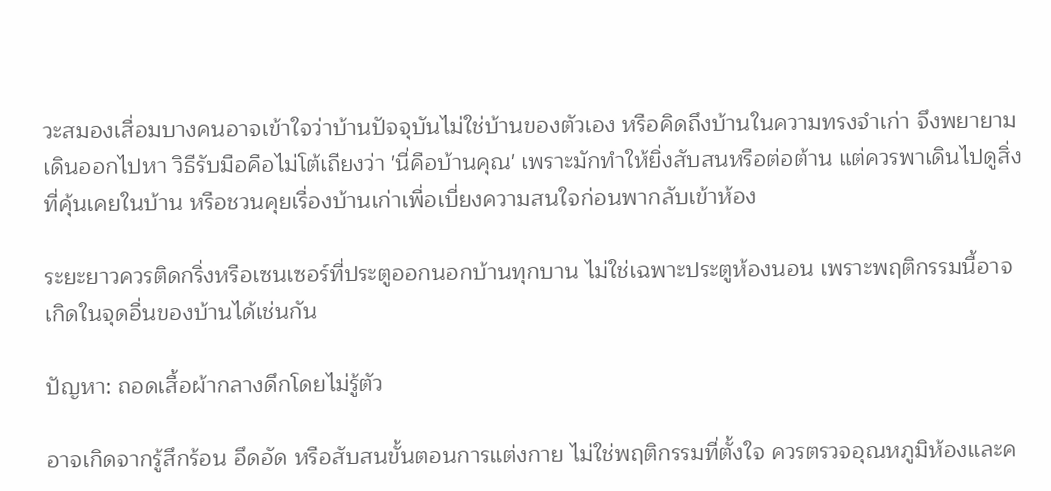วะสมองเสื่อมบางคนอาจเข้าใจว่าบ้านปัจจุบันไม่ใช่บ้านของตัวเอง หรือคิดถึงบ้านในความทรงจำเก่า จึงพยายามเดินออกไปหา วิธีรับมือคือไม่โต้เถียงว่า 'นี่คือบ้านคุณ' เพราะมักทำให้ยิ่งสับสนหรือต่อต้าน แต่ควรพาเดินไปดูสิ่งที่คุ้นเคยในบ้าน หรือชวนคุยเรื่องบ้านเก่าเพื่อเบี่ยงความสนใจก่อนพากลับเข้าห้อง

ระยะยาวควรติดกริ่งหรือเซนเซอร์ที่ประตูออกนอกบ้านทุกบาน ไม่ใช่เฉพาะประตูห้องนอน เพราะพฤติกรรมนี้อาจเกิดในจุดอื่นของบ้านได้เช่นกัน

ปัญหา: ถอดเสื้อผ้ากลางดึกโดยไม่รู้ตัว

อาจเกิดจากรู้สึกร้อน อึดอัด หรือสับสนขั้นตอนการแต่งกาย ไม่ใช่พฤติกรรมที่ตั้งใจ ควรตรวจอุณหภูมิห้องและค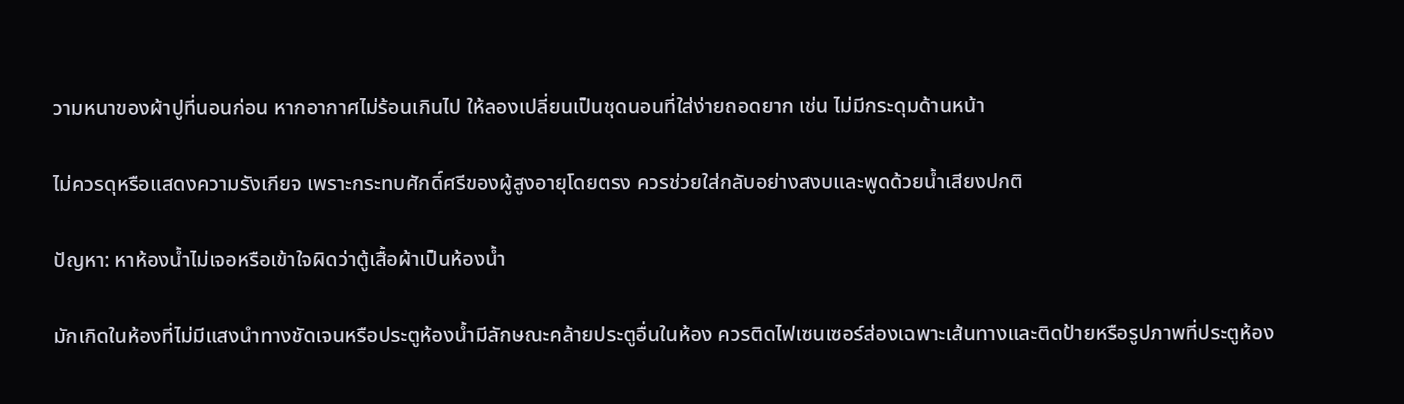วามหนาของผ้าปูที่นอนก่อน หากอากาศไม่ร้อนเกินไป ให้ลองเปลี่ยนเป็นชุดนอนที่ใส่ง่ายถอดยาก เช่น ไม่มีกระดุมด้านหน้า

ไม่ควรดุหรือแสดงความรังเกียจ เพราะกระทบศักดิ์ศรีของผู้สูงอายุโดยตรง ควรช่วยใส่กลับอย่างสงบและพูดด้วยน้ำเสียงปกติ

ปัญหา: หาห้องน้ำไม่เจอหรือเข้าใจผิดว่าตู้เสื้อผ้าเป็นห้องน้ำ

มักเกิดในห้องที่ไม่มีแสงนำทางชัดเจนหรือประตูห้องน้ำมีลักษณะคล้ายประตูอื่นในห้อง ควรติดไฟเซนเซอร์ส่องเฉพาะเส้นทางและติดป้ายหรือรูปภาพที่ประตูห้อง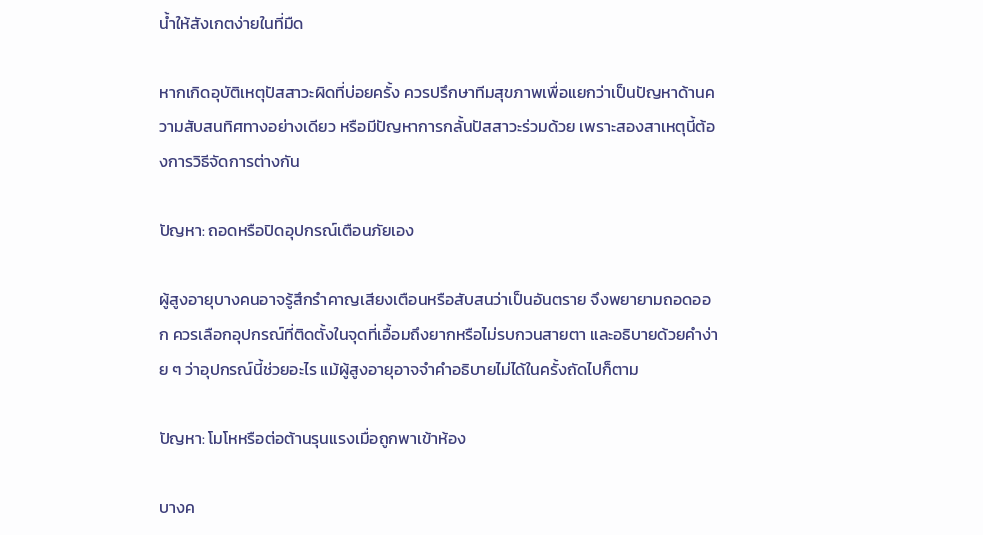น้ำให้สังเกตง่ายในที่มืด

หากเกิดอุบัติเหตุปัสสาวะผิดที่บ่อยครั้ง ควรปรึกษาทีมสุขภาพเพื่อแยกว่าเป็นปัญหาด้านความสับสนทิศทางอย่างเดียว หรือมีปัญหาการกลั้นปัสสาวะร่วมด้วย เพราะสองสาเหตุนี้ต้องการวิธีจัดการต่างกัน

ปัญหา: ถอดหรือปิดอุปกรณ์เตือนภัยเอง

ผู้สูงอายุบางคนอาจรู้สึกรำคาญเสียงเตือนหรือสับสนว่าเป็นอันตราย จึงพยายามถอดออก ควรเลือกอุปกรณ์ที่ติดตั้งในจุดที่เอื้อมถึงยากหรือไม่รบกวนสายตา และอธิบายด้วยคำง่าย ๆ ว่าอุปกรณ์นี้ช่วยอะไร แม้ผู้สูงอายุอาจจำคำอธิบายไม่ได้ในครั้งถัดไปก็ตาม

ปัญหา: โมโหหรือต่อต้านรุนแรงเมื่อถูกพาเข้าห้อง

บางค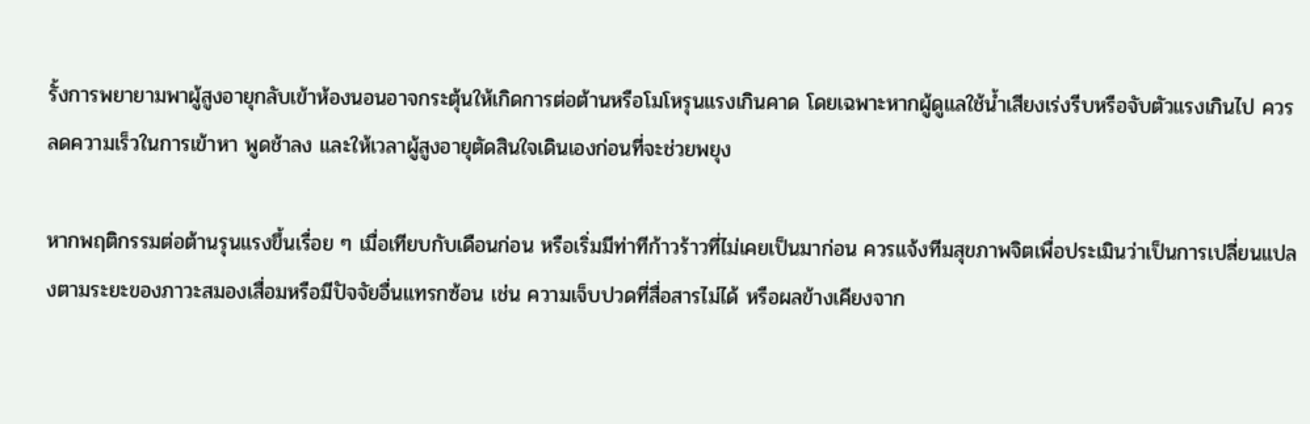รั้งการพยายามพาผู้สูงอายุกลับเข้าห้องนอนอาจกระตุ้นให้เกิดการต่อต้านหรือโมโหรุนแรงเกินคาด โดยเฉพาะหากผู้ดูแลใช้น้ำเสียงเร่งรีบหรือจับตัวแรงเกินไป ควรลดความเร็วในการเข้าหา พูดช้าลง และให้เวลาผู้สูงอายุตัดสินใจเดินเองก่อนที่จะช่วยพยุง

หากพฤติกรรมต่อต้านรุนแรงขึ้นเรื่อย ๆ เมื่อเทียบกับเดือนก่อน หรือเริ่มมีท่าทีก้าวร้าวที่ไม่เคยเป็นมาก่อน ควรแจ้งทีมสุขภาพจิตเพื่อประเมินว่าเป็นการเปลี่ยนแปลงตามระยะของภาวะสมองเสื่อมหรือมีปัจจัยอื่นแทรกซ้อน เช่น ความเจ็บปวดที่สื่อสารไม่ได้ หรือผลข้างเคียงจาก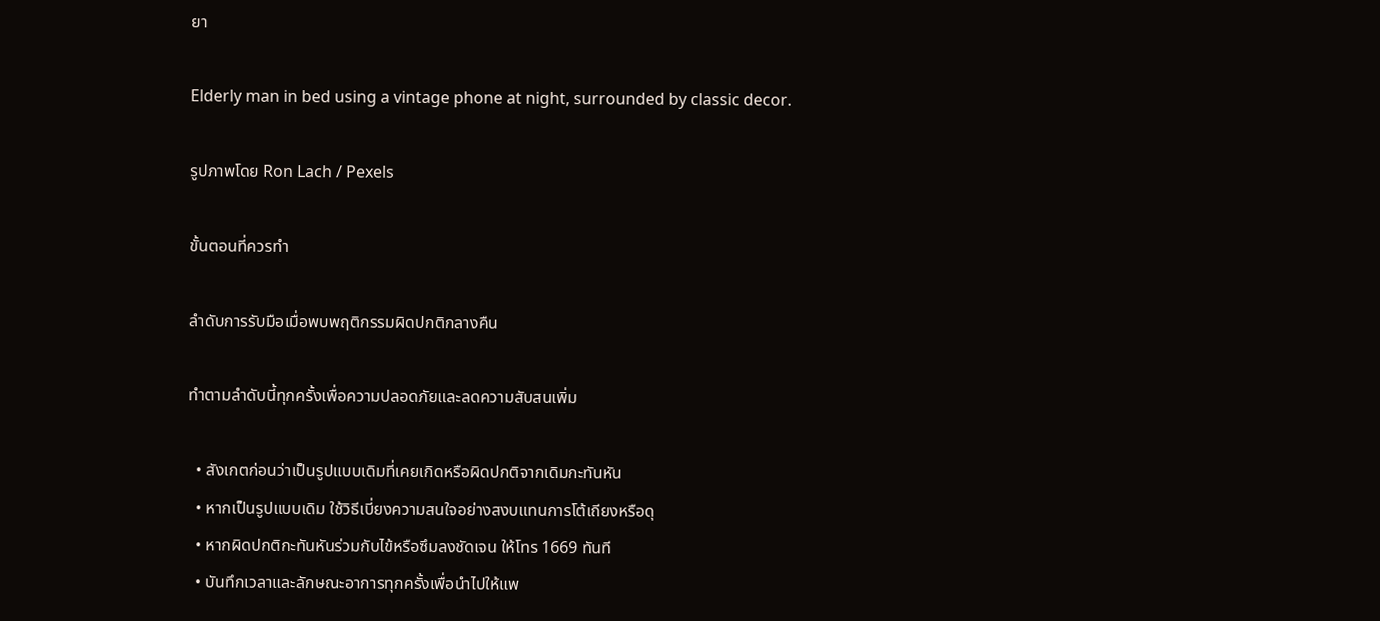ยา

Elderly man in bed using a vintage phone at night, surrounded by classic decor.

รูปภาพโดย Ron Lach / Pexels

ขั้นตอนที่ควรทำ

ลำดับการรับมือเมื่อพบพฤติกรรมผิดปกติกลางคืน

ทำตามลำดับนี้ทุกครั้งเพื่อความปลอดภัยและลดความสับสนเพิ่ม

  • สังเกตก่อนว่าเป็นรูปแบบเดิมที่เคยเกิดหรือผิดปกติจากเดิมกะทันหัน
  • หากเป็นรูปแบบเดิม ใช้วิธีเบี่ยงความสนใจอย่างสงบแทนการโต้เถียงหรือดุ
  • หากผิดปกติกะทันหันร่วมกับไข้หรือซึมลงชัดเจน ให้โทร 1669 ทันที
  • บันทึกเวลาและลักษณะอาการทุกครั้งเพื่อนำไปให้แพ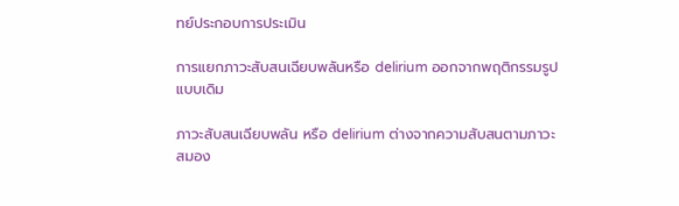ทย์ประกอบการประเมิน

การแยกภาวะสับสนเฉียบพลันหรือ delirium ออกจากพฤติกรรมรูปแบบเดิม

ภาวะสับสนเฉียบพลัน หรือ delirium ต่างจากความสับสนตามภาวะสมอง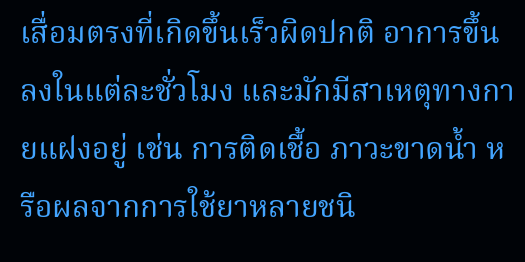เสื่อมตรงที่เกิดขึ้นเร็วผิดปกติ อาการขึ้นลงในแต่ละชั่วโมง และมักมีสาเหตุทางกายแฝงอยู่ เช่น การติดเชื้อ ภาวะขาดน้ำ หรือผลจากการใช้ยาหลายชนิ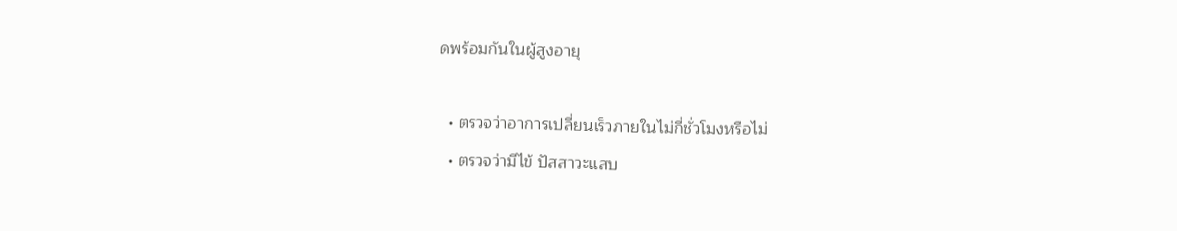ดพร้อมกันในผู้สูงอายุ

  • ตรวจว่าอาการเปลี่ยนเร็วภายในไม่กี่ชั่วโมงหรือไม่
  • ตรวจว่ามีไข้ ปัสสาวะแสบ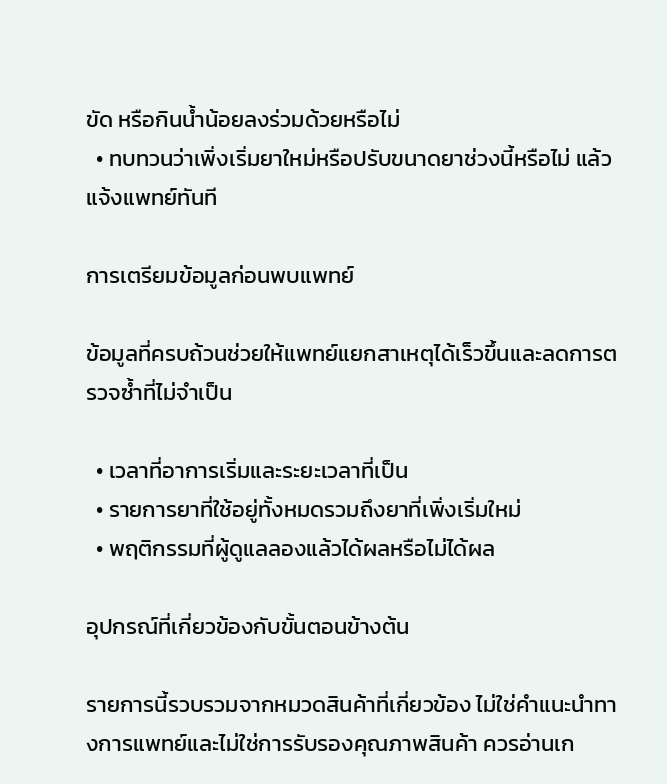ขัด หรือกินน้ำน้อยลงร่วมด้วยหรือไม่
  • ทบทวนว่าเพิ่งเริ่มยาใหม่หรือปรับขนาดยาช่วงนี้หรือไม่ แล้วแจ้งแพทย์ทันที

การเตรียมข้อมูลก่อนพบแพทย์

ข้อมูลที่ครบถ้วนช่วยให้แพทย์แยกสาเหตุได้เร็วขึ้นและลดการตรวจซ้ำที่ไม่จำเป็น

  • เวลาที่อาการเริ่มและระยะเวลาที่เป็น
  • รายการยาที่ใช้อยู่ทั้งหมดรวมถึงยาที่เพิ่งเริ่มใหม่
  • พฤติกรรมที่ผู้ดูแลลองแล้วได้ผลหรือไม่ได้ผล

อุปกรณ์ที่เกี่ยวข้องกับขั้นตอนข้างต้น

รายการนี้รวบรวมจากหมวดสินค้าที่เกี่ยวข้อง ไม่ใช่คำแนะนำทางการแพทย์และไม่ใช่การรับรองคุณภาพสินค้า ควรอ่านเก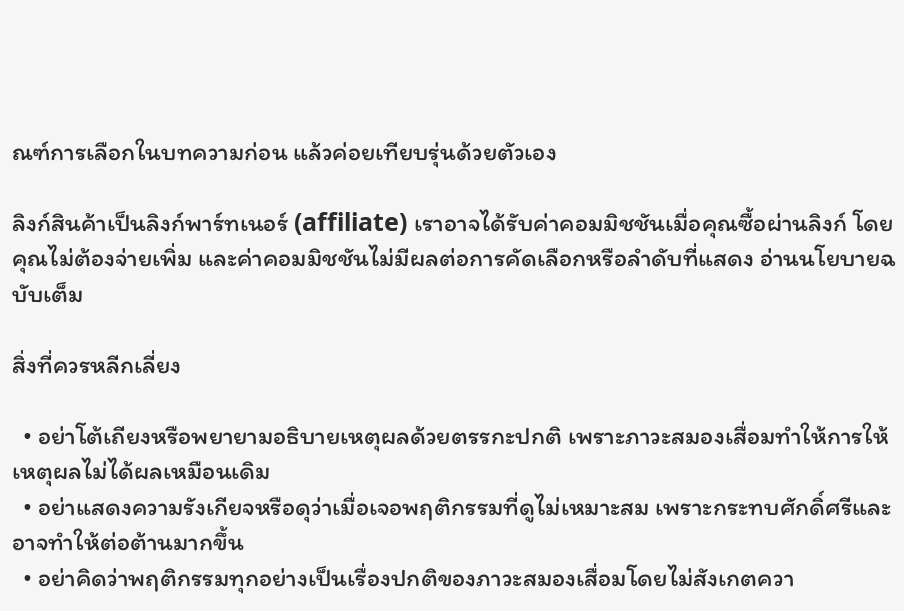ณฑ์การเลือกในบทความก่อน แล้วค่อยเทียบรุ่นด้วยตัวเอง

ลิงก์สินค้าเป็นลิงก์พาร์ทเนอร์ (affiliate) เราอาจได้รับค่าคอมมิชชันเมื่อคุณซื้อผ่านลิงก์ โดยคุณไม่ต้องจ่ายเพิ่ม และค่าคอมมิชชันไม่มีผลต่อการคัดเลือกหรือลำดับที่แสดง อ่านนโยบายฉบับเต็ม

สิ่งที่ควรหลีกเลี่ยง

  • อย่าโต้เถียงหรือพยายามอธิบายเหตุผลด้วยตรรกะปกติ เพราะภาวะสมองเสื่อมทำให้การให้เหตุผลไม่ได้ผลเหมือนเดิม
  • อย่าแสดงความรังเกียจหรือดุว่าเมื่อเจอพฤติกรรมที่ดูไม่เหมาะสม เพราะกระทบศักดิ์ศรีและอาจทำให้ต่อต้านมากขึ้น
  • อย่าคิดว่าพฤติกรรมทุกอย่างเป็นเรื่องปกติของภาวะสมองเสื่อมโดยไม่สังเกตควา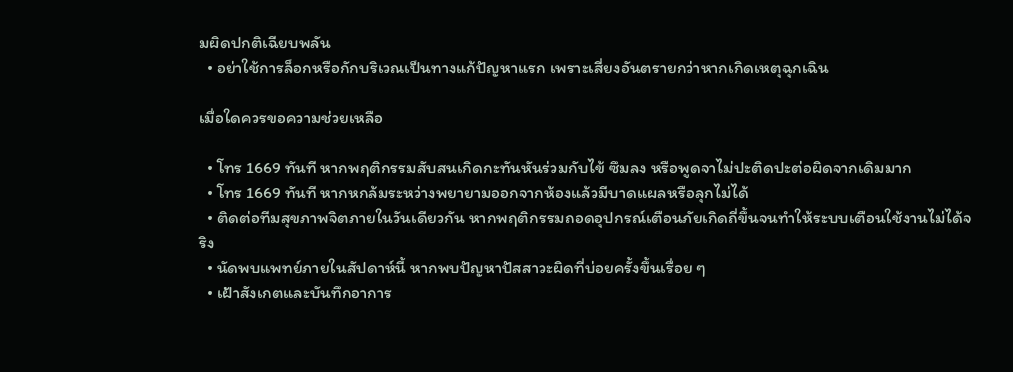มผิดปกติเฉียบพลัน
  • อย่าใช้การล็อกหรือกักบริเวณเป็นทางแก้ปัญหาแรก เพราะเสี่ยงอันตรายกว่าหากเกิดเหตุฉุกเฉิน

เมื่อใดควรขอความช่วยเหลือ

  • โทร 1669 ทันที หากพฤติกรรมสับสนเกิดกะทันหันร่วมกับไข้ ซึมลง หรือพูดจาไม่ปะติดปะต่อผิดจากเดิมมาก
  • โทร 1669 ทันที หากหกล้มระหว่างพยายามออกจากห้องแล้วมีบาดแผลหรือลุกไม่ได้
  • ติดต่อทีมสุขภาพจิตภายในวันเดียวกัน หากพฤติกรรมถอดอุปกรณ์เตือนภัยเกิดถี่ขึ้นจนทำให้ระบบเตือนใช้งานไม่ได้จริง
  • นัดพบแพทย์ภายในสัปดาห์นี้ หากพบปัญหาปัสสาวะผิดที่บ่อยครั้งขึ้นเรื่อย ๆ
  • เฝ้าสังเกตและบันทึกอาการ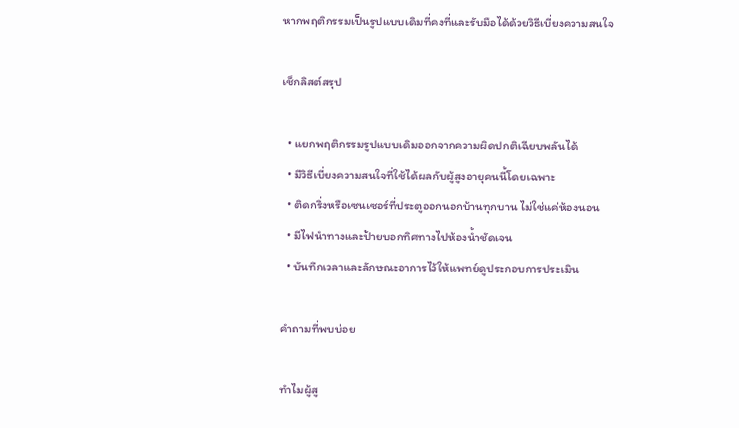หากพฤติกรรมเป็นรูปแบบเดิมที่คงที่และรับมือได้ด้วยวิธีเบี่ยงความสนใจ

เช็กลิสต์สรุป

  • แยกพฤติกรรมรูปแบบเดิมออกจากความผิดปกติเฉียบพลันได้
  • มีวิธีเบี่ยงความสนใจที่ใช้ได้ผลกับผู้สูงอายุคนนี้โดยเฉพาะ
  • ติดกริ่งหรือเซนเซอร์ที่ประตูออกนอกบ้านทุกบาน ไม่ใช่แค่ห้องนอน
  • มีไฟนำทางและป้ายบอกทิศทางไปห้องน้ำชัดเจน
  • บันทึกเวลาและลักษณะอาการไว้ให้แพทย์ดูประกอบการประเมิน

คำถามที่พบบ่อย

ทำไมผู้สู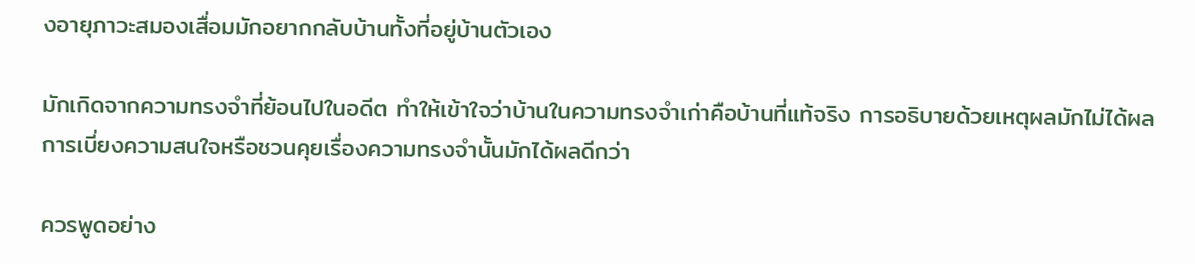งอายุภาวะสมองเสื่อมมักอยากกลับบ้านทั้งที่อยู่บ้านตัวเอง

มักเกิดจากความทรงจำที่ย้อนไปในอดีต ทำให้เข้าใจว่าบ้านในความทรงจำเก่าคือบ้านที่แท้จริง การอธิบายด้วยเหตุผลมักไม่ได้ผล การเบี่ยงความสนใจหรือชวนคุยเรื่องความทรงจำนั้นมักได้ผลดีกว่า

ควรพูดอย่าง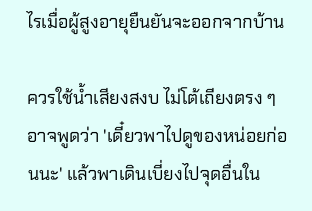ไรเมื่อผู้สูงอายุยืนยันจะออกจากบ้าน

ควรใช้น้ำเสียงสงบ ไม่โต้เถียงตรง ๆ อาจพูดว่า 'เดี๋ยวพาไปดูของหน่อยก่อนนะ' แล้วพาเดินเบี่ยงไปจุดอื่นใน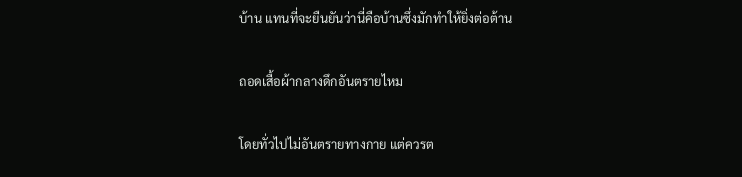บ้าน แทนที่จะยืนยันว่านี่คือบ้านซึ่งมักทำให้ยิ่งต่อต้าน

ถอดเสื้อผ้ากลางดึกอันตรายไหม

โดยทั่วไปไม่อันตรายทางกาย แต่ควรต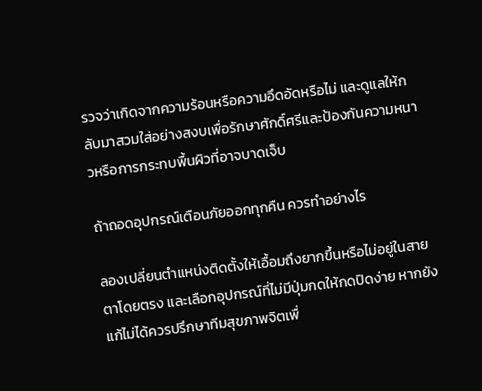รวจว่าเกิดจากความร้อนหรือความอึดอัดหรือไม่ และดูแลให้กลับมาสวมใส่อย่างสงบเพื่อรักษาศักดิ์ศรีและป้องกันความหนาวหรือการกระทบพื้นผิวที่อาจบาดเจ็บ

ถ้าถอดอุปกรณ์เตือนภัยออกทุกคืน ควรทำอย่างไร

ลองเปลี่ยนตำแหน่งติดตั้งให้เอื้อมถึงยากขึ้นหรือไม่อยู่ในสายตาโดยตรง และเลือกอุปกรณ์ที่ไม่มีปุ่มกดให้กดปิดง่าย หากยังแก้ไม่ได้ควรปรึกษาทีมสุขภาพจิตเพื่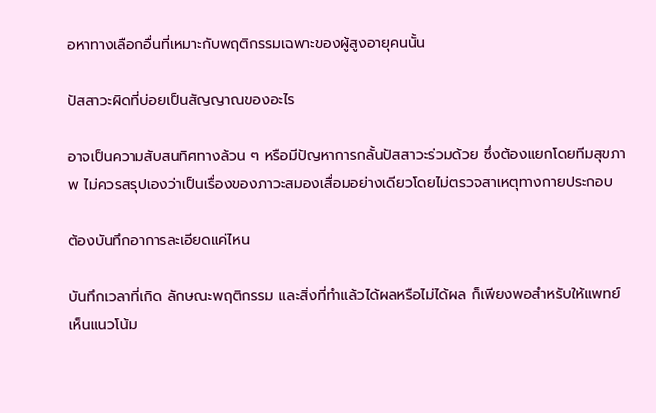อหาทางเลือกอื่นที่เหมาะกับพฤติกรรมเฉพาะของผู้สูงอายุคนนั้น

ปัสสาวะผิดที่บ่อยเป็นสัญญาณของอะไร

อาจเป็นความสับสนทิศทางล้วน ๆ หรือมีปัญหาการกลั้นปัสสาวะร่วมด้วย ซึ่งต้องแยกโดยทีมสุขภาพ ไม่ควรสรุปเองว่าเป็นเรื่องของภาวะสมองเสื่อมอย่างเดียวโดยไม่ตรวจสาเหตุทางกายประกอบ

ต้องบันทึกอาการละเอียดแค่ไหน

บันทึกเวลาที่เกิด ลักษณะพฤติกรรม และสิ่งที่ทำแล้วได้ผลหรือไม่ได้ผล ก็เพียงพอสำหรับให้แพทย์เห็นแนวโน้ม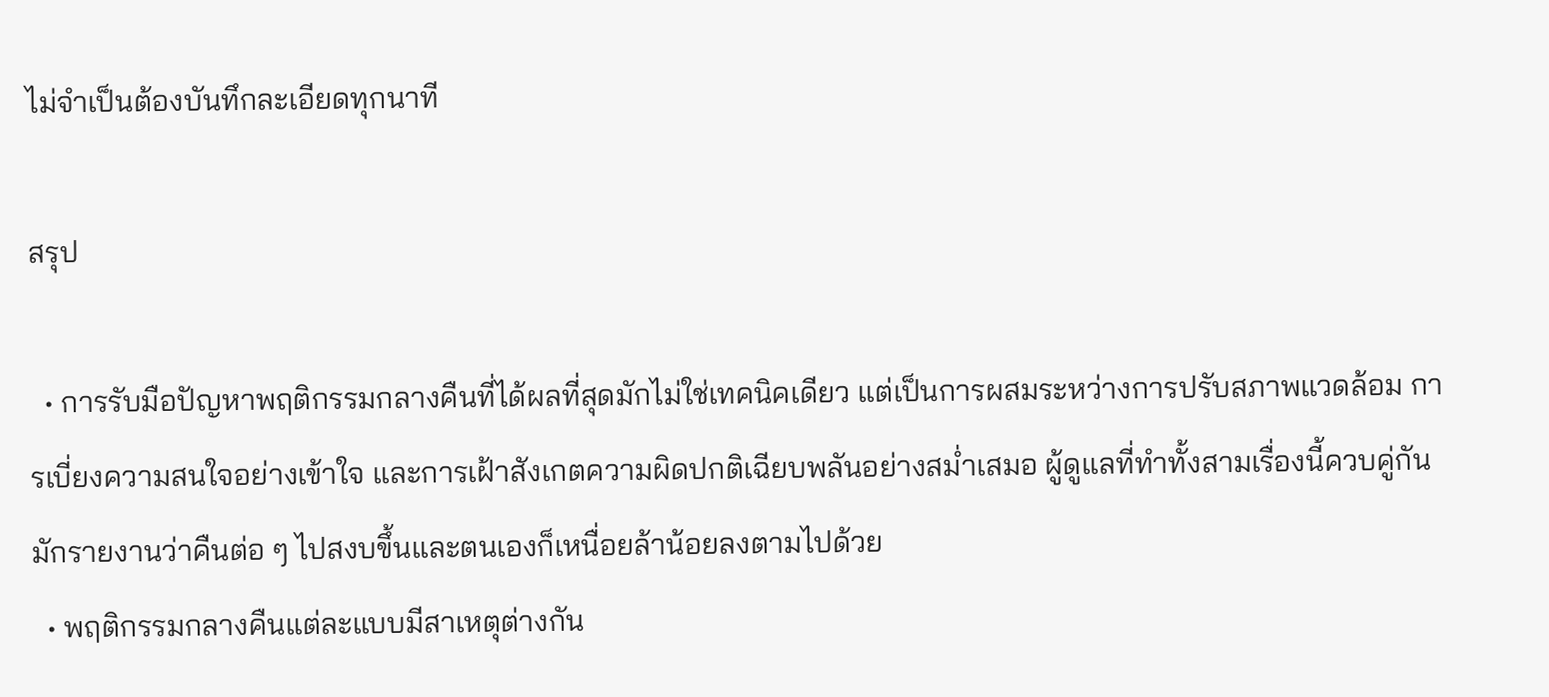ไม่จำเป็นต้องบันทึกละเอียดทุกนาที

สรุป

  • การรับมือปัญหาพฤติกรรมกลางคืนที่ได้ผลที่สุดมักไม่ใช่เทคนิคเดียว แต่เป็นการผสมระหว่างการปรับสภาพแวดล้อม การเบี่ยงความสนใจอย่างเข้าใจ และการเฝ้าสังเกตความผิดปกติเฉียบพลันอย่างสม่ำเสมอ ผู้ดูแลที่ทำทั้งสามเรื่องนี้ควบคู่กันมักรายงานว่าคืนต่อ ๆ ไปสงบขึ้นและตนเองก็เหนื่อยล้าน้อยลงตามไปด้วย
  • พฤติกรรมกลางคืนแต่ละแบบมีสาเหตุต่างกัน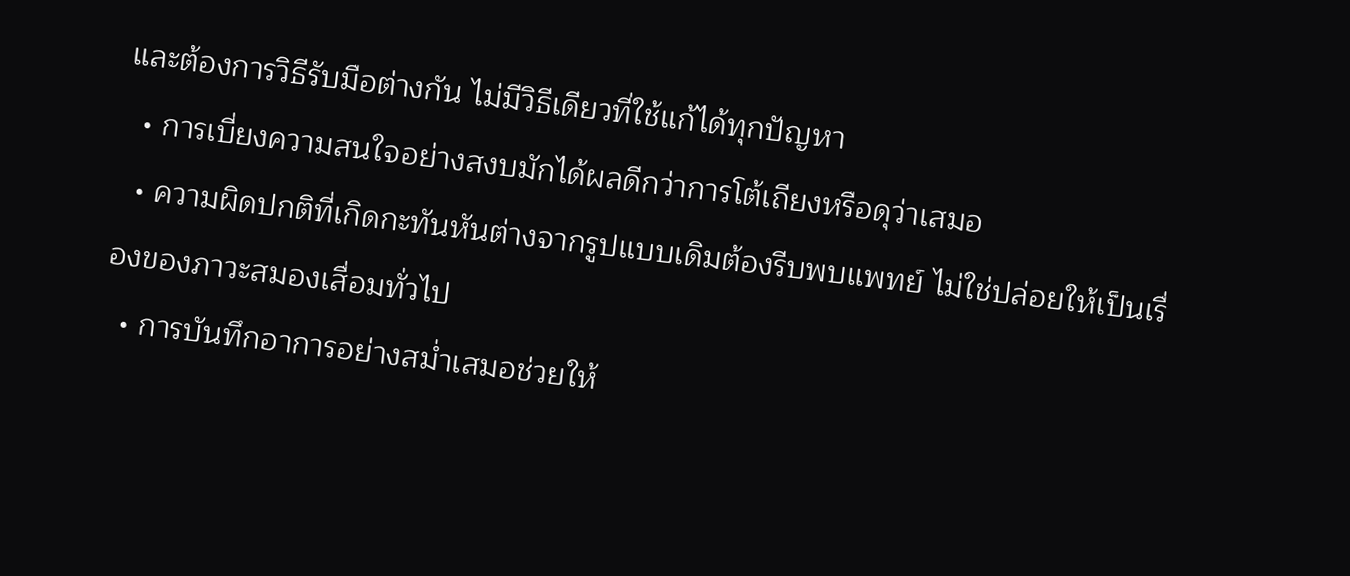และต้องการวิธีรับมือต่างกัน ไม่มีวิธีเดียวที่ใช้แก้ได้ทุกปัญหา
  • การเบี่ยงความสนใจอย่างสงบมักได้ผลดีกว่าการโต้เถียงหรือดุว่าเสมอ
  • ความผิดปกติที่เกิดกะทันหันต่างจากรูปแบบเดิมต้องรีบพบแพทย์ ไม่ใช่ปล่อยให้เป็นเรื่องของภาวะสมองเสื่อมทั่วไป
  • การบันทึกอาการอย่างสม่ำเสมอช่วยให้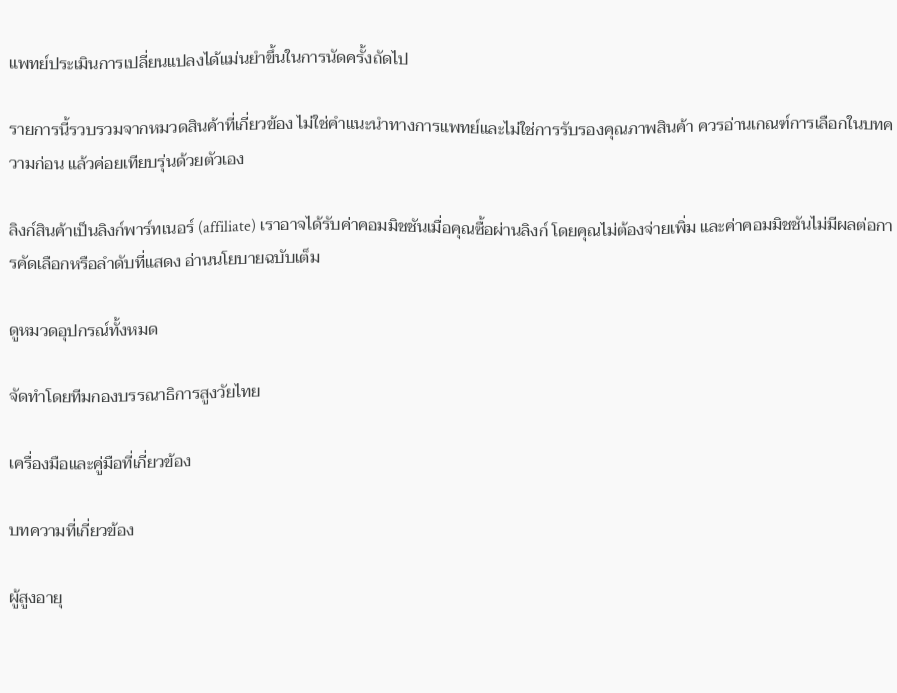แพทย์ประเมินการเปลี่ยนแปลงได้แม่นยำขึ้นในการนัดครั้งถัดไป

รายการนี้รวบรวมจากหมวดสินค้าที่เกี่ยวข้อง ไม่ใช่คำแนะนำทางการแพทย์และไม่ใช่การรับรองคุณภาพสินค้า ควรอ่านเกณฑ์การเลือกในบทความก่อน แล้วค่อยเทียบรุ่นด้วยตัวเอง

ลิงก์สินค้าเป็นลิงก์พาร์ทเนอร์ (affiliate) เราอาจได้รับค่าคอมมิชชันเมื่อคุณซื้อผ่านลิงก์ โดยคุณไม่ต้องจ่ายเพิ่ม และค่าคอมมิชชันไม่มีผลต่อการคัดเลือกหรือลำดับที่แสดง อ่านนโยบายฉบับเต็ม

ดูหมวดอุปกรณ์ทั้งหมด

จัดทำโดยทีมกองบรรณาธิการสูงวัยไทย

เครื่องมือและคู่มือที่เกี่ยวข้อง

บทความที่เกี่ยวข้อง

ผู้สูงอายุ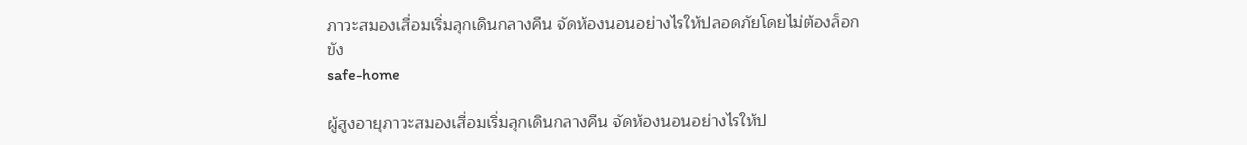ภาวะสมองเสื่อมเริ่มลุกเดินกลางคืน จัดห้องนอนอย่างไรให้ปลอดภัยโดยไม่ต้องล็อกขัง
safe-home

ผู้สูงอายุภาวะสมองเสื่อมเริ่มลุกเดินกลางคืน จัดห้องนอนอย่างไรให้ป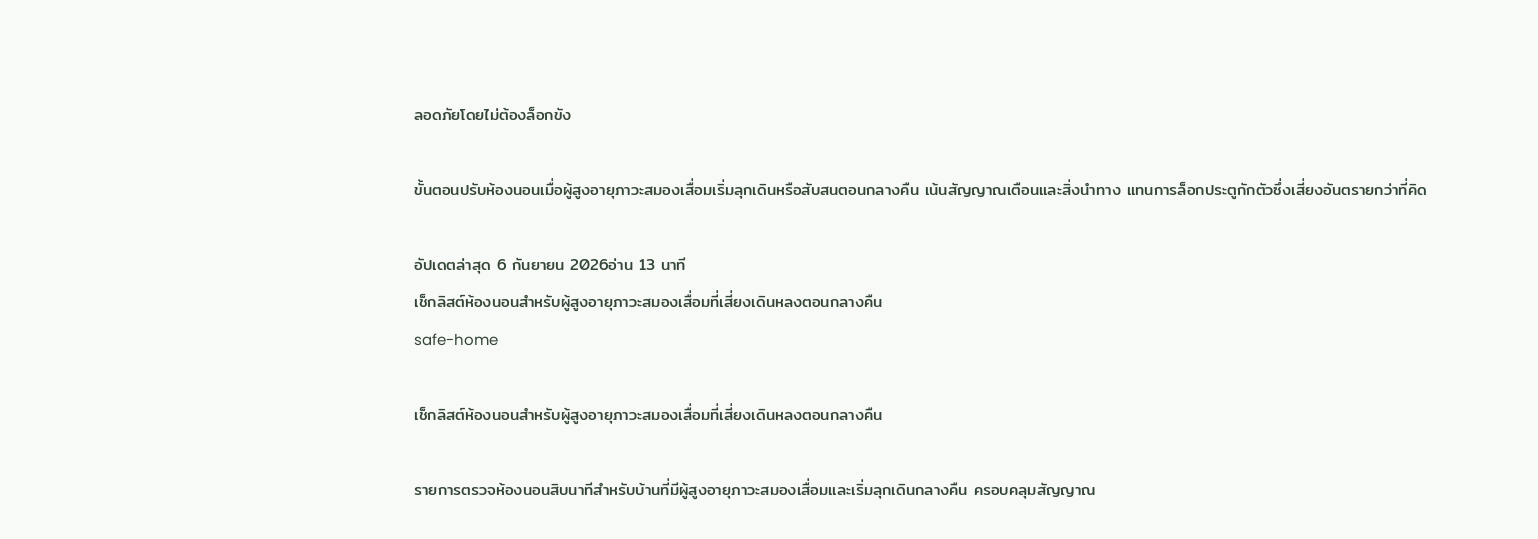ลอดภัยโดยไม่ต้องล็อกขัง

ขั้นตอนปรับห้องนอนเมื่อผู้สูงอายุภาวะสมองเสื่อมเริ่มลุกเดินหรือสับสนตอนกลางคืน เน้นสัญญาณเตือนและสิ่งนำทาง แทนการล็อกประตูกักตัวซึ่งเสี่ยงอันตรายกว่าที่คิด

อัปเดตล่าสุด 6 กันยายน 2026อ่าน 13 นาที
เช็กลิสต์ห้องนอนสำหรับผู้สูงอายุภาวะสมองเสื่อมที่เสี่ยงเดินหลงตอนกลางคืน
safe-home

เช็กลิสต์ห้องนอนสำหรับผู้สูงอายุภาวะสมองเสื่อมที่เสี่ยงเดินหลงตอนกลางคืน

รายการตรวจห้องนอนสิบนาทีสำหรับบ้านที่มีผู้สูงอายุภาวะสมองเสื่อมและเริ่มลุกเดินกลางคืน ครอบคลุมสัญญาณ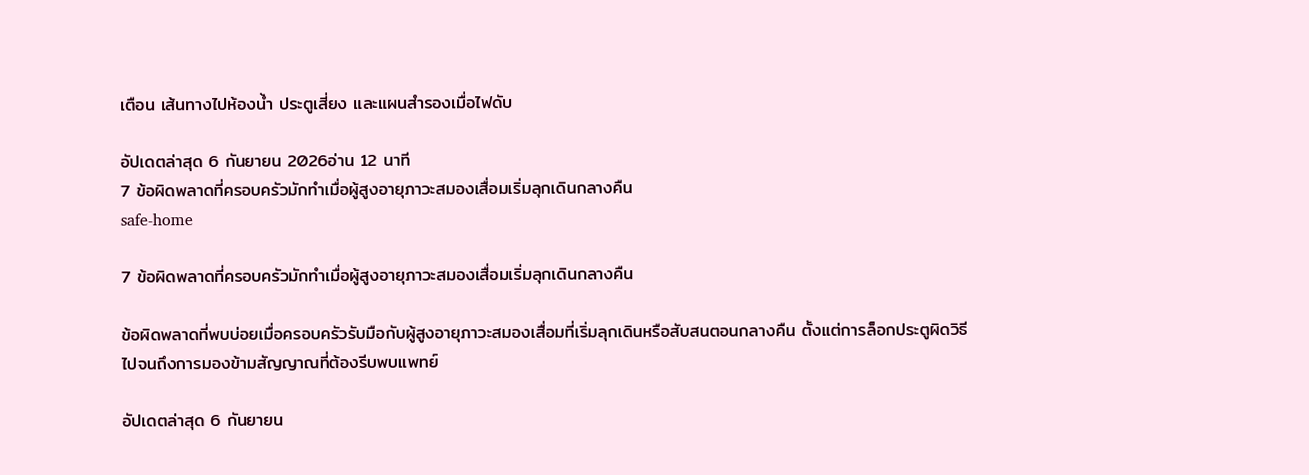เตือน เส้นทางไปห้องน้ำ ประตูเสี่ยง และแผนสำรองเมื่อไฟดับ

อัปเดตล่าสุด 6 กันยายน 2026อ่าน 12 นาที
7 ข้อผิดพลาดที่ครอบครัวมักทำเมื่อผู้สูงอายุภาวะสมองเสื่อมเริ่มลุกเดินกลางคืน
safe-home

7 ข้อผิดพลาดที่ครอบครัวมักทำเมื่อผู้สูงอายุภาวะสมองเสื่อมเริ่มลุกเดินกลางคืน

ข้อผิดพลาดที่พบบ่อยเมื่อครอบครัวรับมือกับผู้สูงอายุภาวะสมองเสื่อมที่เริ่มลุกเดินหรือสับสนตอนกลางคืน ตั้งแต่การล็อกประตูผิดวิธีไปจนถึงการมองข้ามสัญญาณที่ต้องรีบพบแพทย์

อัปเดตล่าสุด 6 กันยายน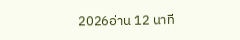2026อ่าน 12 นาที